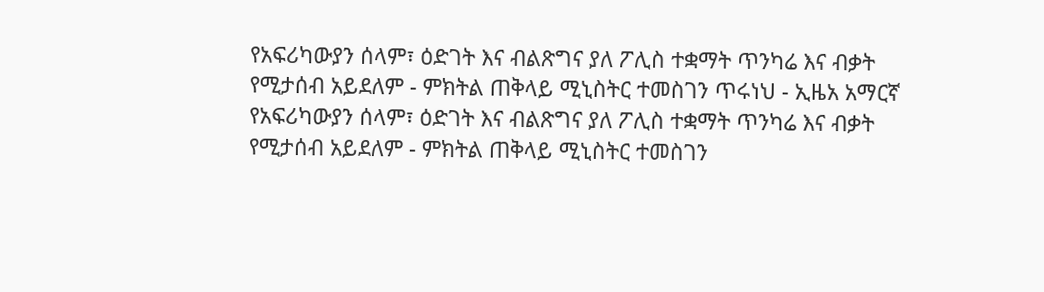የአፍሪካውያን ሰላም፣ ዕድገት እና ብልጽግና ያለ ፖሊስ ተቋማት ጥንካሬ እና ብቃት የሚታሰብ አይደለም - ምክትል ጠቅላይ ሚኒስትር ተመስገን ጥሩነህ - ኢዜአ አማርኛ
የአፍሪካውያን ሰላም፣ ዕድገት እና ብልጽግና ያለ ፖሊስ ተቋማት ጥንካሬ እና ብቃት የሚታሰብ አይደለም - ምክትል ጠቅላይ ሚኒስትር ተመስገን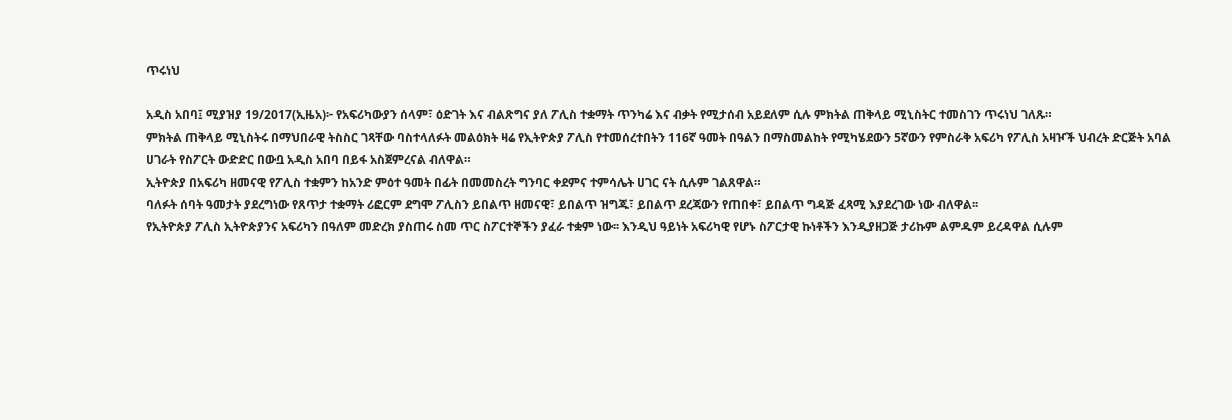ጥሩነህ

አዲስ አበባ፤ ሚያዝያ 19/2017(ኢዜአ)፦ የአፍሪካውያን ሰላም፣ ዕድገት እና ብልጽግና ያለ ፖሊስ ተቋማት ጥንካሬ እና ብቃት የሚታሰብ አይደለም ሲሉ ምክትል ጠቅላይ ሚኒስትር ተመስገን ጥሩነህ ገለጹ።
ምክትል ጠቅላይ ሚኒስትሩ በማህበራዊ ትስስር ገጻቸው ባስተላለፉት መልዕክት ዛሬ የኢትዮጵያ ፖሊስ የተመሰረተበትን 116ኛ ዓመት በዓልን በማስመልከት የሚካሄደውን 5ኛውን የምስራቅ አፍሪካ የፖሊስ አዛዦች ህብረት ድርጅት አባል ሀገራት የስፖርት ውድድር በውቧ አዲስ አበባ በይፋ አስጀምረናል ብለዋል።
ኢትዮጵያ በአፍሪካ ዘመናዊ የፖሊስ ተቋምን ከአንድ ምዕተ ዓመት በፊት በመመስረት ግንባር ቀደምና ተምሳሌት ሀገር ናት ሲሉም ገልጸዋል።
ባለፉት ሰባት ዓመታት ያደረግነው የጸጥታ ተቋማት ሪፎርም ደግሞ ፖሊስን ይበልጥ ዘመናዊ፣ ይበልጥ ዝግጁ፣ ይበልጥ ደረጃውን የጠበቀ፣ ይበልጥ ግዳጅ ፈጻሚ እያደረገው ነው ብለዋል፡፡
የኢትዮጵያ ፖሊስ ኢትዮጵያንና አፍሪካን በዓለም መድረክ ያስጠሩ ስመ ጥር ስፖርተኞችን ያፈራ ተቋም ነው፡፡ እንዲህ ዓይነት አፍሪካዊ የሆኑ ስፖርታዊ ኩነቶችን እንዲያዘጋጅ ታሪኩም ልምዱም ይረዳዋል ሲሉም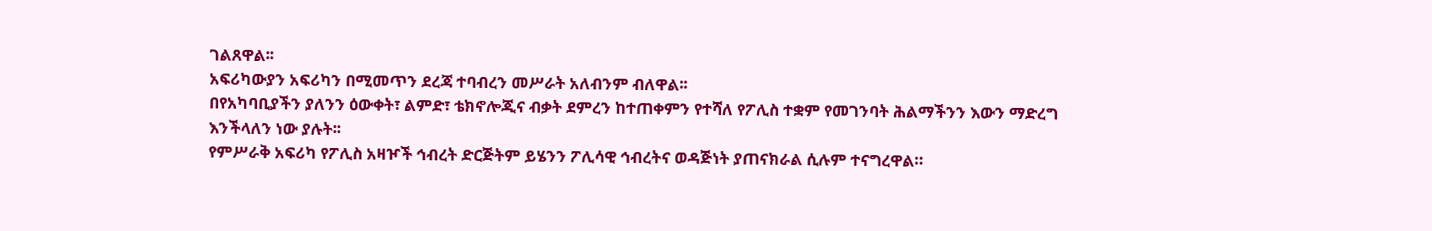ገልጸዋል፡፡
አፍሪካውያን አፍሪካን በሚመጥን ደረጃ ተባብረን መሥራት አለብንም ብለዋል፡፡
በየአካባቢያችን ያለንን ዕውቀት፣ ልምድ፣ ቴክኖሎጂና ብቃት ደምረን ከተጠቀምን የተሻለ የፖሊስ ተቋም የመገንባት ሕልማችንን እውን ማድረግ እንችላለን ነው ያሉት፡፡
የምሥራቅ አፍሪካ የፖሊስ አዛዦች ኅብረት ድርጅትም ይሄንን ፖሊሳዊ ኅብረትና ወዳጅነት ያጠናክራል ሲሉም ተናግረዋል።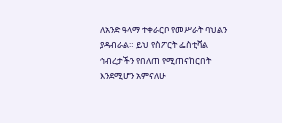ለአንድ ዓላማ ተቀራርቦ የመሥራት ባህልን ያዳብራል። ይህ የስፖርት ፌስቲቫል ኅብረታችን የበለጠ የሚጠናከርበት እንደሚሆን አምናለሁ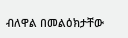ብለዋል በመልዕክታቸው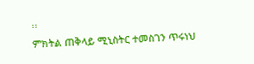፡፡
ምክትል ጠቅላይ ሚኒስትር ተመስገን ጥሩነህ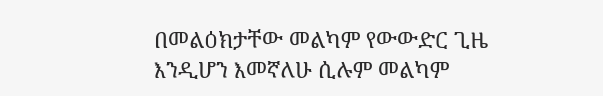በመልዕክታቸው መልካም የውውድር ጊዜ እንዲሆን እመኛለሁ ሲሉም መልካም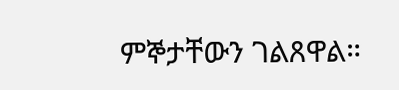ምኞታቸውን ገልጸዋል።